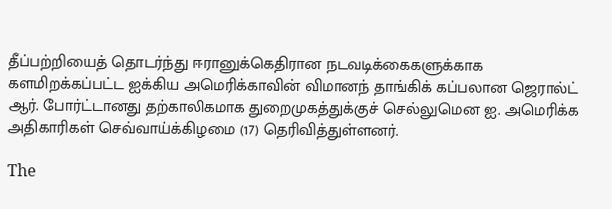தீப்பற்றியைத் தொடர்ந்து ஈரானுக்கெதிரான நடவடிக்கைகளுக்காக களமிறக்கப்பட்ட ஐக்கிய அமெரிக்காவின் விமானந் தாங்கிக் கப்பலான ஜெரால்ட் ஆர். போர்ட்டானது தற்காலிகமாக துறைமுகத்துக்குச் செல்லுமென ஐ. அமெரிக்க அதிகாரிகள் செவ்வாய்க்கிழமை (17) தெரிவித்துள்ளனர்.

The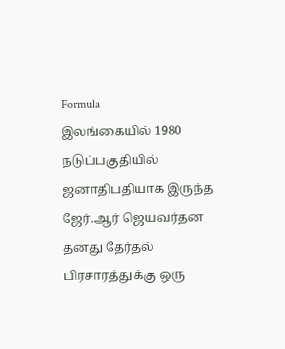Formula
இலங்கையில் 1980 நடுப்பகுதியில் ஜனாதிபதியாக இருந்த ஜேர்.ஆர் ஜெயவர்தன தனது தேர்தல் பிரசாரத்துக்கு ஒரு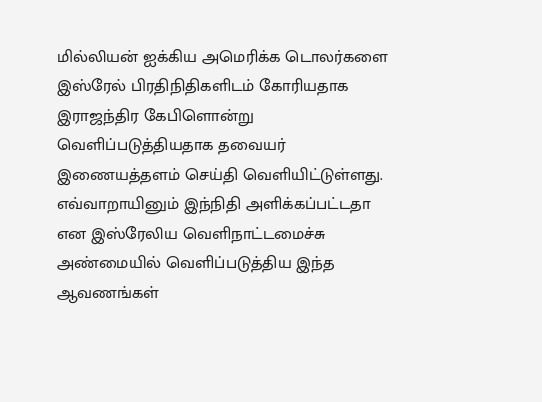மில்லியன் ஐக்கிய அமெரிக்க டொலர்களை இஸ்ரேல் பிரதிநிதிகளிடம் கோரியதாக இராஜந்திர கேபிளொன்று வெளிப்படுத்தியதாக தவையர் இணையத்தளம் செய்தி வெளியிட்டுள்ளது. எவ்வாறாயினும் இந்நிதி அளிக்கப்பட்டதா என இஸ்ரேலிய வெளிநாட்டமைச்சு அண்மையில் வெளிப்படுத்திய இந்த ஆவணங்கள்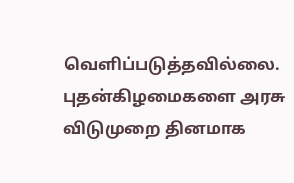வெளிப்படுத்தவில்லை.
புதன்கிழமைகளை அரசு விடுமுறை தினமாக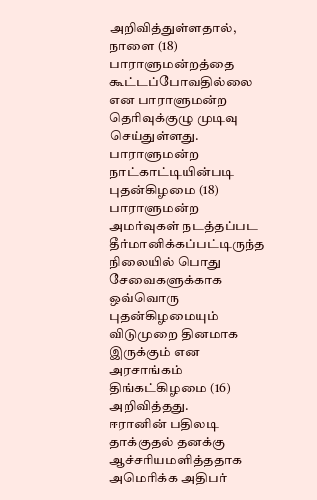அறிவித்துள்ளதால், நாளை (18) பாராளுமன்றத்தை கூட்டப்போவதில்லை என பாராளுமன்ற தெரிவுக்குழு முடிவு செய்துள்ளது. பாராளுமன்ற நாட்காட்டியின்படி புதன்கிழமை (18) பாராளுமன்ற அமர்வுகள் நடத்தப்பட தீர்மானிக்கப்பட்டிருந்த நிலையில் பொது சேவைகளுக்காக ஒவ்வொரு புதன்கிழமையும் விடுமுறை தினமாக இருக்கும் என அரசாங்கம் திங்கட்கிழமை (16) அறிவித்தது.
ஈரானின் பதிலடி தாக்குதல் தனக்கு ஆச்சரியமளித்ததாக அமெரிக்க அதிபர்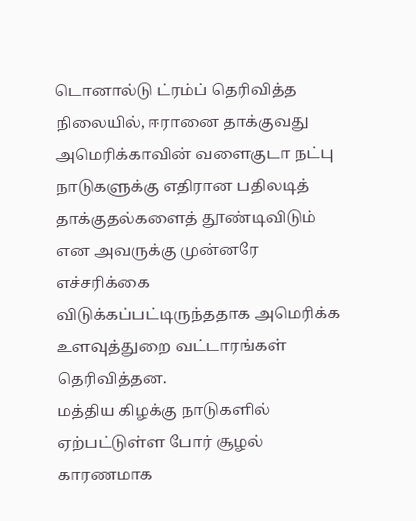டொனால்டு ட்ரம்ப் தெரிவித்த நிலையில், ஈரானை தாக்குவது அமெரிக்காவின் வளைகுடா நட்பு நாடுகளுக்கு எதிரான பதிலடித் தாக்குதல்களைத் தூண்டிவிடும் என அவருக்கு முன்னரே எச்சரிக்கை விடுக்கப்பட்டிருந்ததாக அமெரிக்க உளவுத்துறை வட்டாரங்கள் தெரிவித்தன.
மத்திய கிழக்கு நாடுகளில் ஏற்பட்டுள்ள போர் சூழல் காரணமாக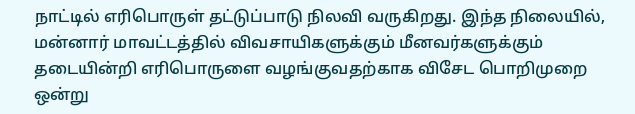நாட்டில் எரிபொருள் தட்டுப்பாடு நிலவி வருகிறது. இந்த நிலையில், மன்னார் மாவட்டத்தில் விவசாயிகளுக்கும் மீனவர்களுக்கும் தடையின்றி எரிபொருளை வழங்குவதற்காக விசேட பொறிமுறை ஒன்று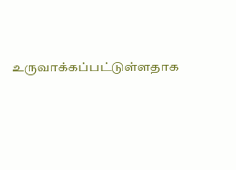உருவாக்கப்பட்டுள்ளதாக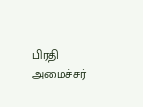பிரதி அமைச்சர்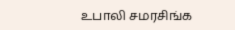உபாலி சமரசிங்க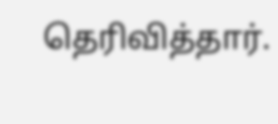தெரிவித்தார்.